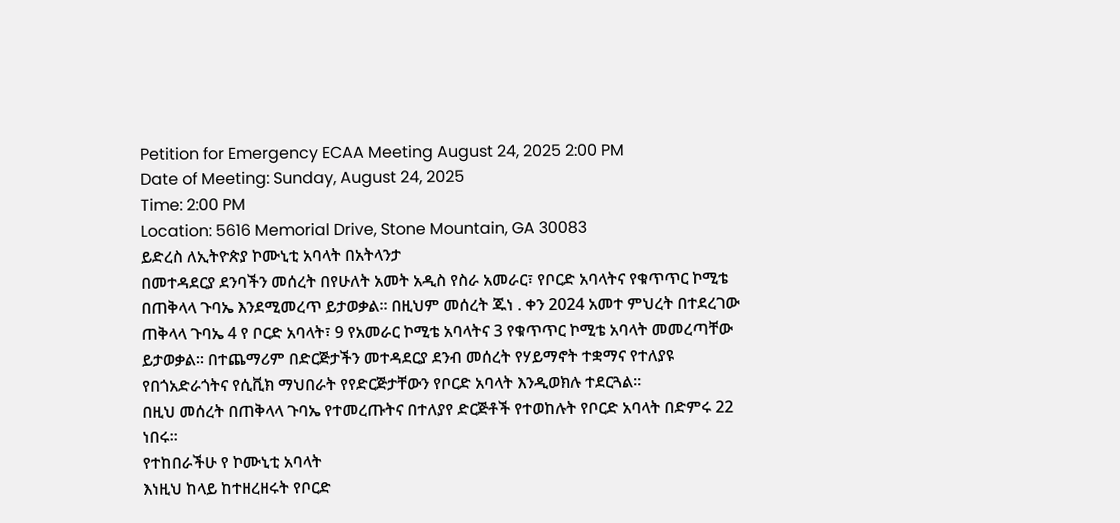Petition for Emergency ECAA Meeting August 24, 2025 2:00 PM
Date of Meeting: Sunday, August 24, 2025
Time: 2:00 PM
Location: 5616 Memorial Drive, Stone Mountain, GA 30083
ይድረስ ለኢትዮጵያ ኮሙኒቲ አባላት በአትላንታ
በመተዳደርያ ደንባችን መሰረት በየሁለት አመት አዲስ የስራ አመራር፣ የቦርድ አባላትና የቁጥጥር ኮሚቴ
በጠቅላላ ጉባኤ እንደሚመረጥ ይታወቃል። በዚህም መሰረት ጁነ . ቀን 2024 አመተ ምህረት በተደረገው
ጠቅላላ ጉባኤ 4 የ ቦርድ አባላት፣ 9 የአመራር ኮሚቴ አባላትና 3 የቁጥጥር ኮሚቴ አባላት መመረጣቸው
ይታወቃል። በተጨማሪም በድርጅታችን መተዳደርያ ደንብ መሰረት የሃይማኖት ተቋማና የተለያዩ
የበጎአድራጎትና የሲቪክ ማህበራት የየድርጅታቸውን የቦርድ አባላት እንዲወክሉ ተደርጓል።
በዚህ መሰረት በጠቅላላ ጉባኤ የተመረጡትና በተለያየ ድርጅቶች የተወከሉት የቦርድ አባላት በድምሩ 22
ነበሩ።
የተከበራችሁ የ ኮሙኒቲ አባላት
እነዚህ ከላይ ከተዘረዘሩት የቦርድ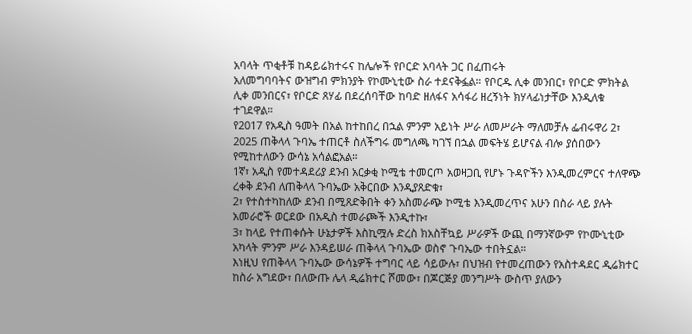አባላት ጥቂቶቹ ከዳይሬክተሩና ከሌሎች የቦርድ አባላት ጋር በፈጠሩት
አለመግባባትና ውዝግብ ምክንያት የኮሙኒቲው ስራ ተደናቅፏል። የቦርዱ ሊቀ መንበር፣ የቦርድ ምክትል
ሊቀ መንበርና፣ የቦርድ ጸሃፊ በደረሰባቸው ከባድ ዘለፋና አሳፋሪ ዘረኝነት ክሃላፊነታቸው እንዲለቁ
ተገደዋል።
የ2017 የአዲስ ዓመት በአል ከተከበረ በኋል ምንም አይነት ሥራ ለመሥራት ማለመቻሉ ፌብሩዋሪ 2፣
2025 ጠቅላላ ጉባኤ ተጠርቶ ስለችግሩ መግለጫ ካገኘ በኋል መፍትሄ ይሆናል ብሎ ያሰበውን
የሚከተለውን ውሳኔ አሳልፎአል።
1ኛ፣ አዲስ የመተዳደሪያ ደንብ አርቃቂ ኮሚቴ ተመርጦ አወዛጋቢ የሆኑ ጉዳዮችን እንዲመረምርና ተለዋጭ
ረቀቅ ደንብ ለጠቅላላ ጉባኤው አቅርበው እንዲያጸድቁ፣
2፣ የተስተካከለው ደንብ በሚጸድቅበት ቀን አስመራጭ ኮሚቴ እንዲመረጥና አሁን በስራ ላይ ያሉት
አመራሮች ወርደው በአዲስ ተመራጮች እንዲተኩ፣
3፣ ከላይ የተጠቀሱት ሁኔታዎች እስኪሟሉ ድረስ ክአስቸኳይ ሥራዎች ውጪ በማንኛውም የኮሙኒቲው
አካላት ምንም ሥራ እንዳይሠራ ጠቅላላ ጉባኤው ወስኖ ጉባኤው ተበትኗል።
እነዚህ የጠቅላላ ጉባኤው ውሳኔዎች ተግባር ላይ ሳይውሉ፣ በህዝብ የተመረጠውን የአስተዳደር ዲሬክተር
ከስራ አግደው፣ በለውጡ ሌላ ዲሬክተር ሾመው፣ በጆርጅያ መንግሥት ውስጥ ያለውን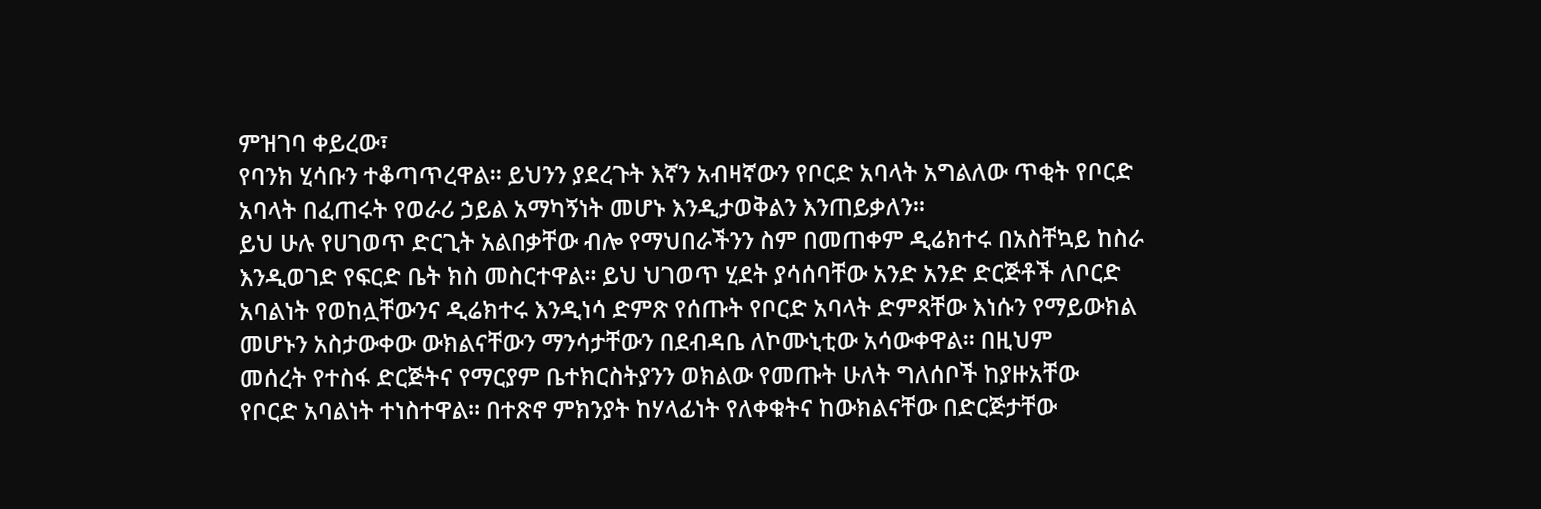ምዝገባ ቀይረው፣
የባንክ ሂሳቡን ተቆጣጥረዋል። ይህንን ያደረጉት እኛን አብዛኛውን የቦርድ አባላት አግልለው ጥቂት የቦርድ
አባላት በፈጠሩት የወራሪ ኃይል አማካኝነት መሆኑ እንዲታወቅልን እንጠይቃለን።
ይህ ሁሉ የሀገወጥ ድርጊት አልበቃቸው ብሎ የማህበራችንን ስም በመጠቀም ዲሬክተሩ በአስቸኳይ ከስራ
እንዲወገድ የፍርድ ቤት ክስ መስርተዋል። ይህ ህገወጥ ሂደት ያሳሰባቸው አንድ አንድ ድርጅቶች ለቦርድ
አባልነት የወከሏቸውንና ዲሬክተሩ እንዲነሳ ድምጽ የሰጡት የቦርድ አባላት ድምጻቸው እነሱን የማይውክል
መሆኑን አስታውቀው ውክልናቸውን ማንሳታቸውን በደብዳቤ ለኮሙኒቲው አሳውቀዋል። በዚህም
መሰረት የተስፋ ድርጅትና የማርያም ቤተክርስትያንን ወክልው የመጡት ሁለት ግለሰቦች ከያዙአቸው
የቦርድ አባልነት ተነስተዋል። በተጽኖ ምክንያት ከሃላፊነት የለቀቁትና ከውክልናቸው በድርጅታቸው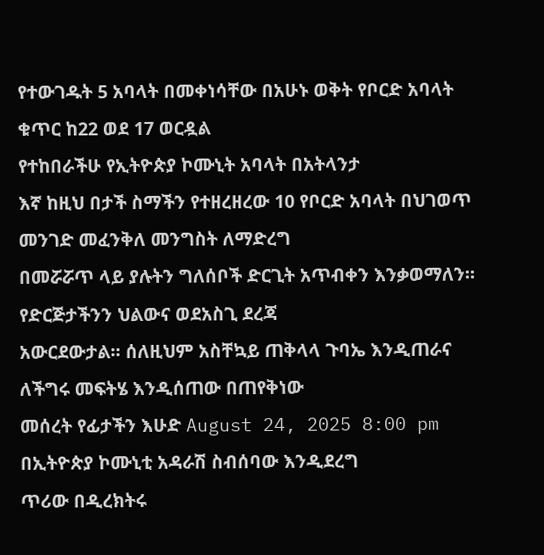የተውገዱት 5 አባላት በመቀነሳቸው በአሁኑ ወቅት የቦርድ አባላት ቁጥር ከ22 ወደ 17 ወርዷል
የተከበራችሁ የኢትዮጵያ ኮሙኒት አባላት በአትላንታ
እኛ ከዚህ በታች ስማችን የተዘረዘረው 10 የቦርድ አባላት በህገወጥ መንገድ መፈንቅለ መንግስት ለማድረግ
በመሯሯጥ ላይ ያሉትን ግለሰቦች ድርጊት አጥብቀን እንቃወማለን። የድርጅታችንን ህልውና ወደአስጊ ደረጃ
አውርደውታል። ሰለዚህም አስቸኳይ ጠቅላላ ጉባኤ እንዲጠራና ለችግሩ መፍትሄ እንዲሰጠው በጠየቅነው
መሰረት የፊታችን እሁድ August 24, 2025 8:00 pm በኢትዮጵያ ኮሙኒቲ አዳራሽ ስብሰባው እንዲደረግ
ጥሪው በዲረክትሩ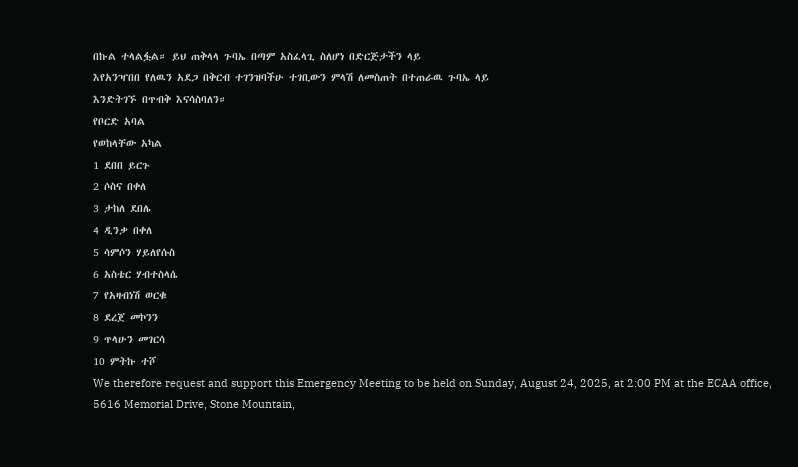በኩል ተላልፏል። ይህ ጠቅላላ ጉባኤ በጣም አስፈላጊ ስለሆነ በድርጅታችን ላይ
እየአንዣበበ የለዉን አደጋ በቅርብ ተገንዝባችሁ ተገቢውን ምላሽ ለመስጠት በተጠራዉ ጉባኤ ላይ
እንድትገኙ በጥብቅ እናሳስባለን።
የቦርድ አባል
የወከላቸው አካል
1 ደበበ ይርጉ
2 ሶስና በቀለ
3 ታከለ ደበሌ
4 ዲንቃ በቀለ
5 ሳምሶን ሃይለየሱስ
6 አስቴር ሃብተስላሴ
7 የአዛብነሽ ወርቁ
8 ደረጀ መኮንን
9 ጥላሁን መገርሳ
10 ምትኩ ተሾ
We therefore request and support this Emergency Meeting to be held on Sunday, August 24, 2025, at 2:00 PM at the ECAA office, 5616 Memorial Drive, Stone Mountain,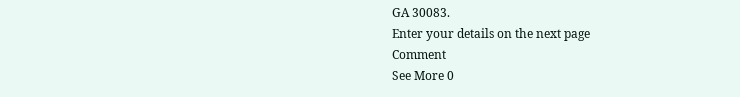GA 30083.
Enter your details on the next page
Comment
See More 0